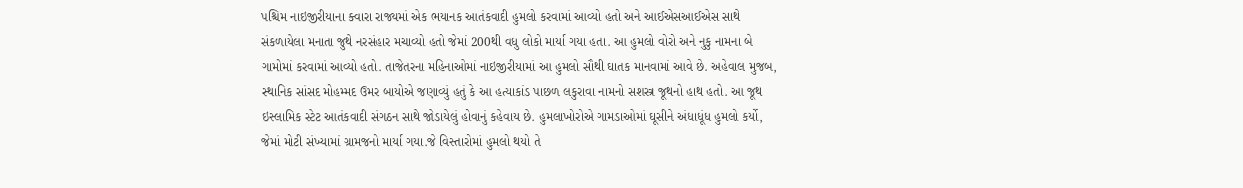પશ્ચિમ નાઇજીરીયાના ક્વારા રાજ્યમાં એક ભયાનક આતંકવાદી હુમલો કરવામાં આવ્યો હતો અને આઈએસઆઈએસ સાથે સંકળાયેલા મનાતા જુથે નરસંહાર મચાવ્યો હતો જેમાં 200થી વધુ લોકો માર્યા ગયા હતા. આ હુમલો વોરો અને નુકુ નામના બે ગામોમાં કરવામાં આવ્યો હતો. તાજેતરના મહિનાઓમાં નાઇજીરીયામાં આ હુમલો સૌથી ઘાતક માનવામાં આવે છે. અહેવાલ મુજબ, સ્થાનિક સાંસદ મોહમ્મદ ઉમર બાયોએ જણાવ્યું હતું કે આ હત્યાકાંડ પાછળ લકુરાવા નામનો સશસ્ત્ર જૂથનો હાથ હતો. આ જૂથ ઇસ્લામિક સ્ટેટ આતંકવાદી સંગઠન સાથે જોડાયેલું હોવાનું કહેવાય છે. હુમલાખોરોએ ગામડાઓમાં ઘૂસીને અંધાધૂંધ હુમલો કર્યો, જેમાં મોટી સંખ્યામાં ગ્રામજનો માર્યા ગયા.જે વિસ્તારોમાં હુમલો થયો તે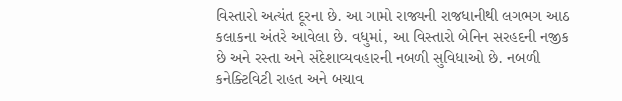વિસ્તારો અત્યંત દૂરના છે. આ ગામો રાજ્યની રાજધાનીથી લગભગ આઠ કલાકના અંતરે આવેલા છે. વધુમાં, આ વિસ્તારો બેનિન સરહદની નજીક છે અને રસ્તા અને સંદેશાવ્યવહારની નબળી સુવિધાઓ છે. નબળી કનેક્ટિવિટી રાહત અને બચાવ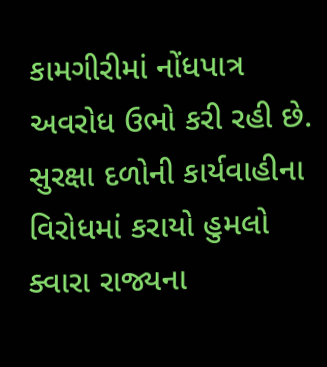કામગીરીમાં નોંધપાત્ર અવરોધ ઉભો કરી રહી છે.
સુરક્ષા દળોની કાર્યવાહીના વિરોધમાં કરાયો હુમલો
ક્વારા રાજ્યના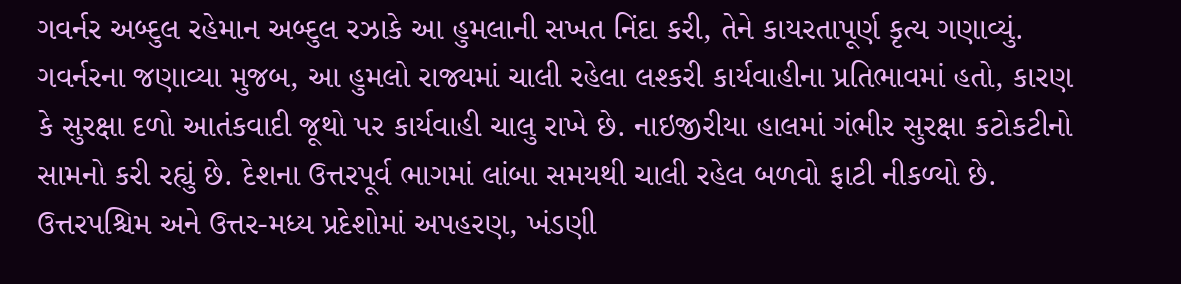ગવર્નર અબ્દુલ રહેમાન અબ્દુલ રઝાકે આ હુમલાની સખત નિંદા કરી, તેને કાયરતાપૂર્ણ કૃત્ય ગણાવ્યું. ગવર્નરના જણાવ્યા મુજબ, આ હુમલો રાજ્યમાં ચાલી રહેલા લશ્કરી કાર્યવાહીના પ્રતિભાવમાં હતો, કારણ કે સુરક્ષા દળો આતંકવાદી જૂથો પર કાર્યવાહી ચાલુ રાખે છે. નાઇજીરીયા હાલમાં ગંભીર સુરક્ષા કટોકટીનો સામનો કરી રહ્યું છે. દેશના ઉત્તરપૂર્વ ભાગમાં લાંબા સમયથી ચાલી રહેલ બળવો ફાટી નીકળ્યો છે. ઉત્તરપશ્ચિમ અને ઉત્તર-મધ્ય પ્રદેશોમાં અપહરણ, ખંડણી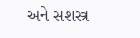અને સશસ્ત્ર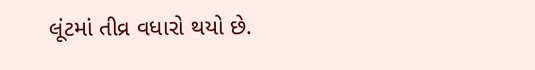લૂંટમાં તીવ્ર વધારો થયો છે.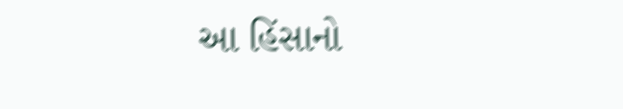આ હિંસાનો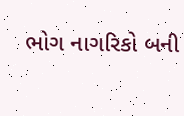ભોગ નાગરિકો બની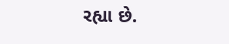રહ્યા છે.